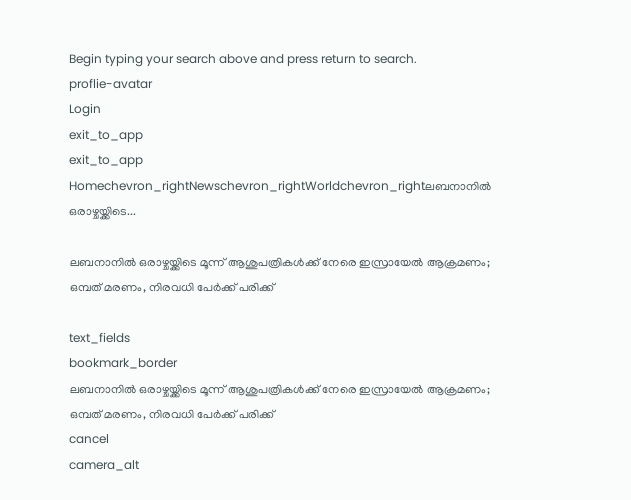Begin typing your search above and press return to search.
proflie-avatar
Login
exit_to_app
exit_to_app
Homechevron_rightNewschevron_rightWorldchevron_rightലബനാനിൽ ഒരാഴ്ചയ്ക്കിടെ...

ലബനാനിൽ ഒരാഴ്ചയ്ക്കിടെ മൂന്ന് ആശുപത്രികൾക്ക് നേരെ ഇസ്രായേൽ ആക്രമണം; ഒമ്പത് മരണം, നിരവധി പേർക്ക് പരിക്ക്

text_fields
bookmark_border
ലബനാനിൽ ഒരാഴ്ചയ്ക്കിടെ മൂന്ന് ആശുപത്രികൾക്ക് നേരെ ഇസ്രായേൽ ആക്രമണം; ഒമ്പത് മരണം, നിരവധി പേർക്ക് പരിക്ക്
cancel
camera_alt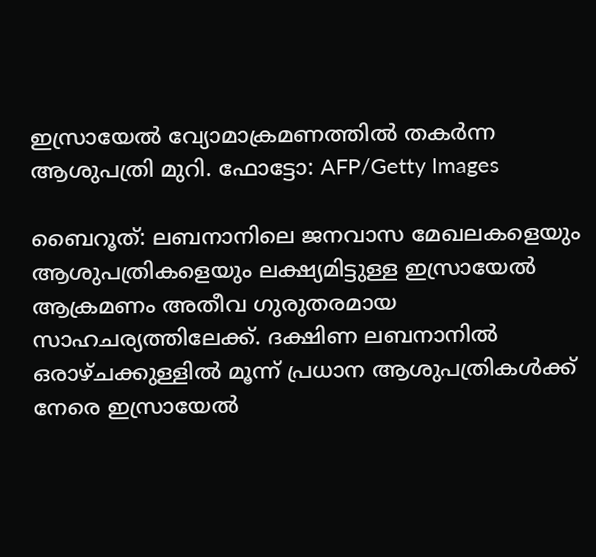ഇസ്രായേൽ വ്യോമാക്രമണത്തിൽ തകർന്ന ആശുപത്രി മുറി. ഫോട്ടോ: AFP/Getty Images

ബൈറൂത്: ലബനാനിലെ ജനവാസ മേഖലകളെയും ആശുപത്രികളെയും ലക്ഷ്യമിട്ടുള്ള ഇസ്രായേൽ ആക്രമണം അതീവ ഗുരുതരമായ സാഹചര്യത്തിലേക്ക്. ദക്ഷിണ ലബനാനിൽ ഒരാഴ്ചക്കുള്ളിൽ മൂന്ന് പ്രധാന ആശുപത്രികൾക്ക് നേരെ ഇസ്രായേൽ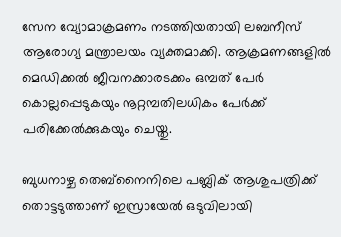സേന വ്യോമാക്രമണം നടത്തിയതായി ലബനീസ് ആരോഗ്യ മന്ത്രാലയം വ്യക്തമാക്കി. ആക്രമണങ്ങളിൽ മെഡിക്കൽ ജീവനക്കാരടക്കം ഒമ്പത് പേർ കൊല്ലപ്പെടുകയും നൂറ്റമ്പതിലധികം പേർക്ക് പരിക്കേൽക്കുകയും ചെയ്തു.

ബുധനാഴ്ച തെബ്‌നൈനിലെ പബ്ലിക് ആശുപത്രിക്ക് തൊട്ടടുത്താണ് ഇസ്രായേൽ ഒടുവിലായി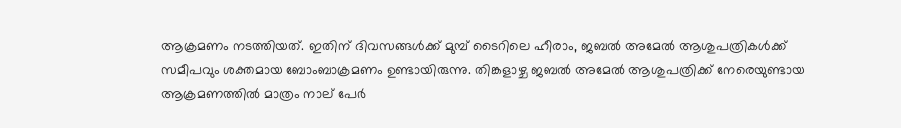ആക്രമണം നടത്തിയത്. ഇതിന് ദിവസങ്ങൾക്ക് മുമ്പ് ടൈറിലെ ഹീരാം, ജബൽ അമേൽ ആശുപത്രികൾക്ക് സമീപവും ശക്തമായ ബോംബാക്രമണം ഉണ്ടായിരുന്നു. തിങ്കളാഴ്ച ജബൽ അമേൽ ആശുപത്രിക്ക് നേരെയുണ്ടായ ആക്രമണത്തിൽ മാത്രം നാല് പേർ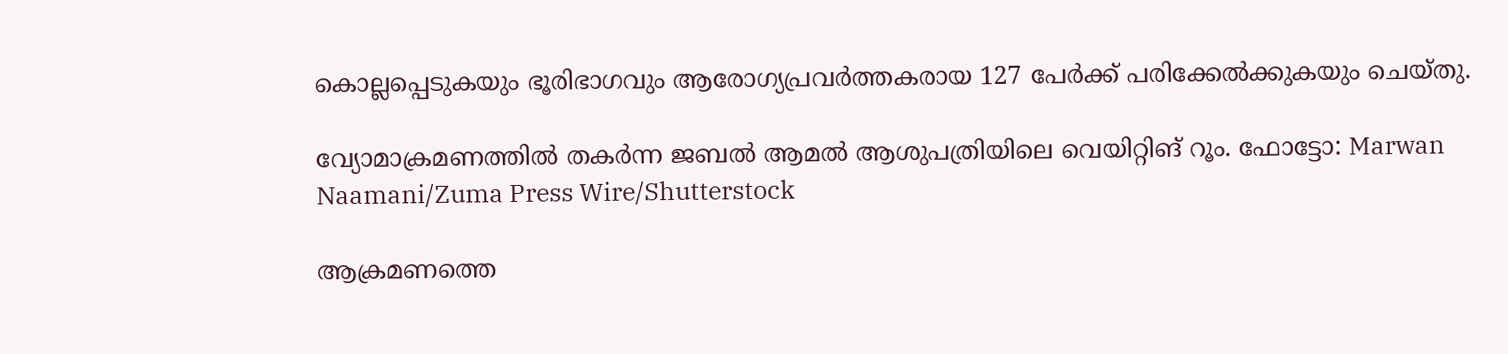കൊല്ലപ്പെടുകയും ഭൂരിഭാഗവും ആരോഗ്യപ്രവർത്തകരായ 127 പേർക്ക് പരിക്കേൽക്കുകയും ചെയ്തു.

വ്യോമാക്രമണത്തിൽ തകർന്ന ജബൽ ആമൽ ആശുപത്രിയിലെ വെയിറ്റിങ് റൂം. ഫോട്ടോ: Marwan Naamani/Zuma Press Wire/Shutterstock

ആക്രമണത്തെ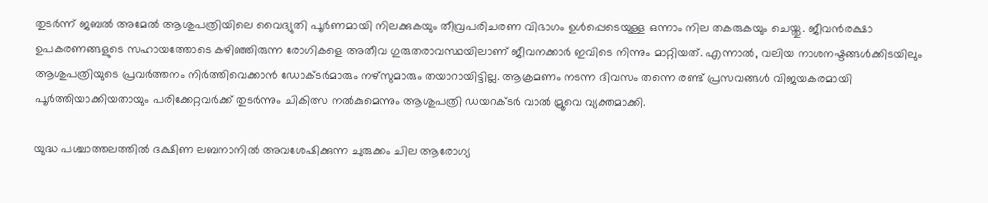തുടർന്ന് ജബൽ അമേൽ ആശുപത്രിയിലെ വൈദ്യുതി പൂർണമായി നിലക്കുകയും തീവ്രപരിചരണ വിഭാഗം ഉൾപ്പെടെയുള്ള ഒന്നാം നില തകരുകയും ചെയ്തു. ജീവൻരക്ഷാ ഉപകരണങ്ങളുടെ സഹായത്തോടെ കഴിഞ്ഞിരുന്ന രോഗികളെ അതീവ ഗുരുതരാവസ്ഥയിലാണ് ജീവനക്കാർ ഇവിടെ നിന്നും മാറ്റിയത്. എന്നാൽ, വലിയ നാശനഷ്ടങ്ങൾക്കിടയിലും ആശുപത്രിയുടെ പ്രവർത്തനം നിർത്തിവെക്കാൻ ഡോക്ടർമാരും നഴ്സുമാരും തയാറായിട്ടില്ല. ആക്രമണം നടന്ന ദിവസം തന്നെ രണ്ട് പ്രസവങ്ങൾ വിജയകരമായി പൂർത്തിയാക്കിയതായും പരിക്കേറ്റവർക്ക് തുടർന്നും ചികിത്സ നൽകുമെന്നും ആശുപത്രി ഡയറക്ടർ വാൽ മ്രൂവെ വ്യക്തമാക്കി.

യുദ്ധ പശ്ചാത്തലത്തിൽ ദക്ഷിണ ലബനാനിൽ അവശേഷിക്കുന്ന ചുരുക്കം ചില ആരോഗ്യ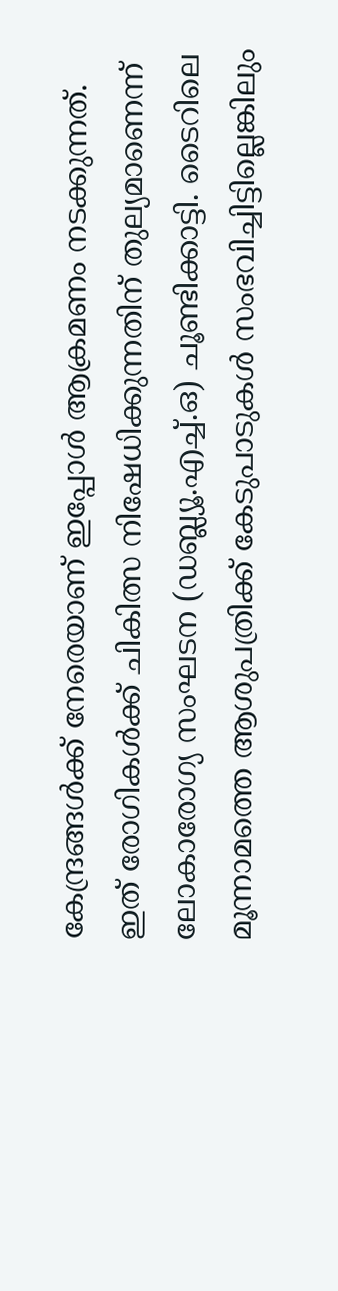കേന്ദ്രങ്ങൾക്ക് നേരെയാണ് ഇപ്പോൾ ആക്രമണം നടക്കുന്നത്. ഇത് രോഗികൾക്ക് ചികിത്സ നിഷേധിക്കുന്നതിന് തുല്യമാണെന്ന് ലോകാരോഗ്യ സംഘടന (ഡബ്ല്യൂ.എച്ച്.ഒ) ചൂണ്ടിക്കാട്ടി. ടൈറിലെ മൂന്നാമത്തെ ആശുപത്രിക്ക് കേടുപാടുകൾ സംഭവിച്ചിട്ടില്ലെങ്കിലും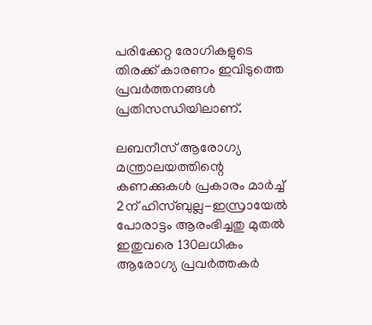പരിക്കേറ്റ രോഗികളുടെ തിരക്ക് കാരണം ഇവിടുത്തെ പ്രവർത്തനങ്ങൾ പ്രതിസന്ധിയിലാണ്.

ലബനീസ് ആരോഗ്യ മന്ത്രാലയത്തിന്റെ കണക്കുകൾ പ്രകാരം മാർച്ച് 2ന് ഹിസ്ബുല്ല-ഇസ്രായേൽ പോരാട്ടം ആരംഭിച്ചതു മുതൽ ഇതുവരെ 130ലധികം ആരോഗ്യ പ്രവർത്തകർ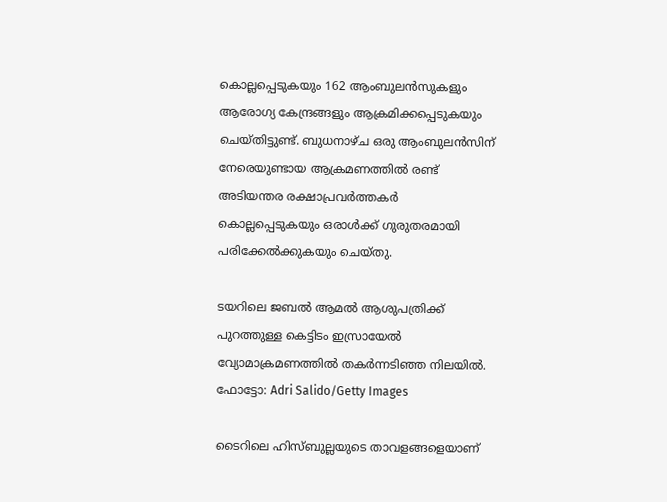കൊല്ലപ്പെടുകയും 162 ആംബുലൻസുകളും ആരോഗ്യ കേന്ദ്രങ്ങളും ആക്രമിക്കപ്പെടുകയും ചെയ്തിട്ടുണ്ട്. ബുധനാഴ്ച ഒരു ആംബുലൻസിന് നേരെയുണ്ടായ ആക്രമണത്തിൽ രണ്ട് അടിയന്തര രക്ഷാപ്രവർത്തകർ കൊല്ലപ്പെടുകയും ഒരാൾക്ക് ഗുരുതരമായി പരിക്കേൽക്കുകയും ചെയ്തു.

ടയറിലെ ജബൽ ആമൽ ആശുപത്രിക്ക് പുറത്തുള്ള കെട്ടിടം ഇസ്രായേൽ വ്യോമാക്രമണത്തിൽ തകർന്നടിഞ്ഞ നിലയിൽ. ഫോട്ടോ: Adri Salido/Getty Images

ടൈറിലെ ഹിസ്ബുല്ലയുടെ താവളങ്ങളെയാണ്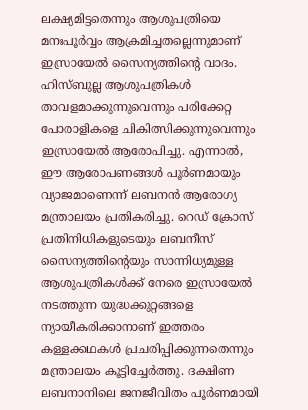ലക്ഷ്യമിട്ടതെന്നും ആശുപത്രിയെ മനഃപൂർവ്വം ആക്രമിച്ചതല്ലെന്നുമാണ് ഇസ്രായേൽ സൈന്യത്തിന്റെ വാദം. ഹിസ്ബുല്ല ആശുപത്രികൾ താവളമാക്കുന്നുവെന്നും പരിക്കേറ്റ പോരാളികളെ ചികിത്സിക്കുന്നുവെന്നും ഇസ്രായേൽ ആരോപിച്ചു. എന്നാൽ, ഈ ആരോപണങ്ങൾ പൂർണമായും വ്യാജമാണെന്ന് ലബനൻ ആരോഗ്യ മന്ത്രാലയം പ്രതികരിച്ചു. റെഡ് ക്രോസ് പ്രതിനിധികളുടെയും ലബനീസ് സൈന്യത്തിന്റെയും സാന്നിധ്യമുള്ള ആശുപത്രികൾക്ക് നേരെ ഇസ്രായേൽ നടത്തുന്ന യുദ്ധക്കുറ്റങ്ങളെ ന്യായീകരിക്കാനാണ് ഇത്തരം കള്ളക്കഥകൾ പ്രചരിപ്പിക്കുന്നതെന്നും മന്ത്രാലയം കൂട്ടിച്ചേർത്തു. ദക്ഷിണ ലബനാനിലെ ജനജീവിതം പൂർണമായി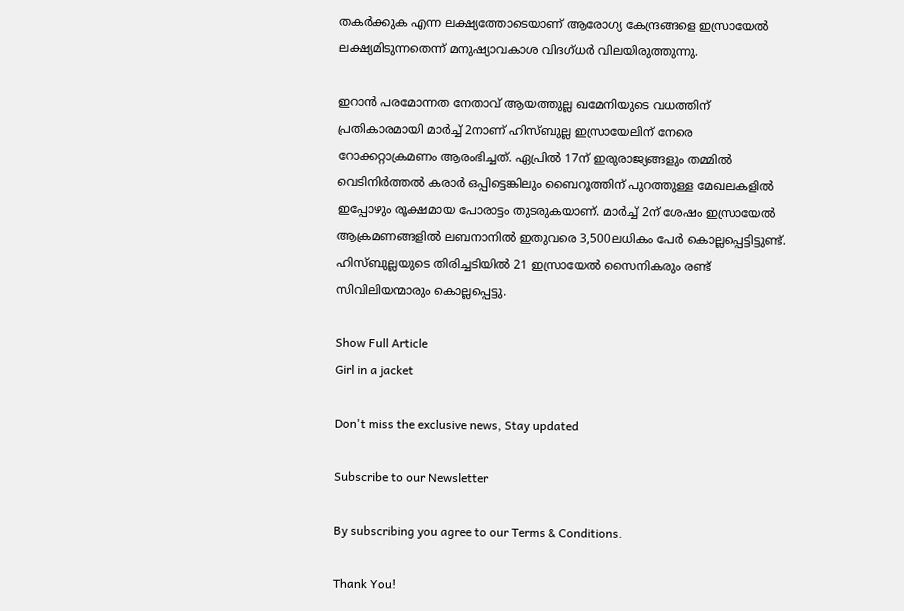തകർക്കുക എന്ന ലക്ഷ്യത്തോടെയാണ് ആരോഗ്യ കേന്ദ്രങ്ങളെ ഇസ്രായേൽ ലക്ഷ്യമിടുന്നതെന്ന് മനുഷ്യാവകാശ വിദഗ്ധർ വിലയിരുത്തുന്നു.

ഇറാൻ പരമോന്നത നേതാവ് ആയത്തുല്ല ഖമേനിയുടെ വധത്തിന് പ്രതികാരമായി മാർച്ച് 2നാണ് ഹിസ്ബുല്ല ഇസ്രായേലിന് നേരെ റോക്കറ്റാക്രമണം ആരംഭിച്ചത്. ഏപ്രിൽ 17ന് ഇരുരാജ്യങ്ങളും തമ്മിൽ വെടിനിർത്തൽ കരാർ ഒപ്പിട്ടെങ്കിലും ബൈറൂത്തിന് പുറത്തുള്ള മേഖലകളിൽ ഇപ്പോഴും രൂക്ഷമായ പോരാട്ടം തുടരുകയാണ്. മാർച്ച് 2ന് ശേഷം ഇസ്രായേൽ ആക്രമണങ്ങളിൽ ലബനാനിൽ ഇതുവരെ 3,500ലധികം പേർ കൊല്ലപ്പെട്ടിട്ടുണ്ട്. ഹിസ്ബുല്ലയുടെ തിരിച്ചടിയിൽ 21 ഇസ്രായേൽ സൈനികരും രണ്ട് സിവിലിയന്മാരും കൊല്ലപ്പെട്ടു.

Show Full Article
Girl in a jacket

Don't miss the exclusive news, Stay updated

Subscribe to our Newsletter

By subscribing you agree to our Terms & Conditions.

Thank You!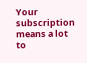Your subscription means a lot to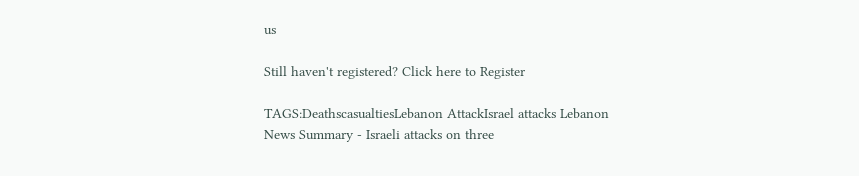us

Still haven't registered? Click here to Register

TAGS:DeathscasualtiesLebanon AttackIsrael attacks Lebanon
News Summary - Israeli attacks on three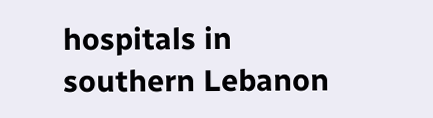hospitals in southern Lebanon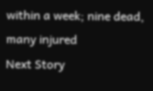within a week; nine dead, many injured
Next Story